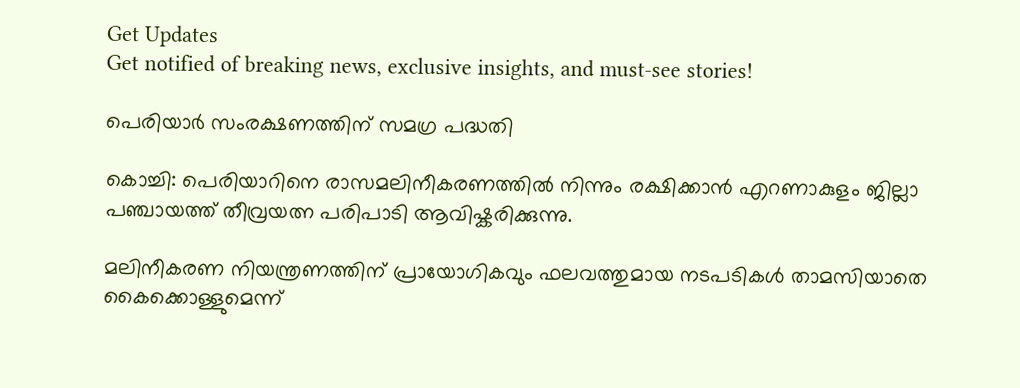Get Updates
Get notified of breaking news, exclusive insights, and must-see stories!

പെരിയാര്‍ സംരക്ഷണത്തിന് സമഗ്ര പദ്ധതി

കൊച്ചി: പെരിയാറിനെ രാസമലിനീകരണത്തില്‍ നിന്നും രക്ഷിക്കാന്‍ എറണാകുളം ജില്ലാ പഞ്ചായത്ത് തീവ്രയത്ന പരിപാടി ആവിഷ്കരിക്കുന്നു.

മലിനീകരണ നിയന്ത്രണത്തിന് പ്രായോഗികവും ഫലവത്തുമായ നടപടികള്‍ താമസിയാതെ കൈക്കൊള്ളുമെന്ന്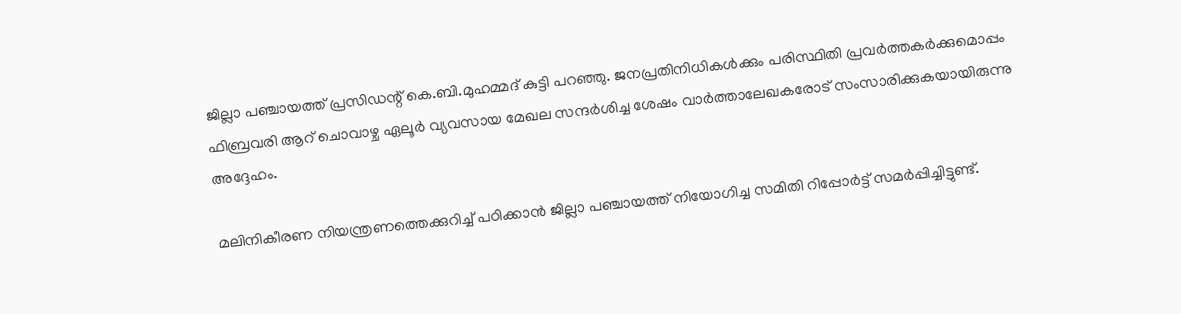ജില്ലാ പഞ്ചായത്ത് പ്രസിഡന്റ് കെ.ബി.മുഹമ്മദ് കുട്ടി പറഞ്ഞു. ജനപ്രതിനിധികള്‍ക്കും പരിസ്ഥിതി പ്രവര്‍ത്തകര്‍ക്കുമൊപ്പം ഫിബ്രവരി ആറ് ചൊവാഴ്ച ഏലൂര്‍ വ്യവസായ മേഖല സന്ദര്‍ശിച്ച ശേഷം വാര്‍ത്താലേഖകരോട് സംസാരിക്കുകയായിരുന്നു അദ്ദേഹം.

മലിനികീരണ നിയന്ത്രണത്തെക്കുറിച്ച് പഠിക്കാന്‍ ജില്ലാ പഞ്ചായത്ത് നിയോഗിച്ച സമിതി റിപ്പോര്‍ട്ട് സമര്‍പ്പിച്ചിട്ടുണ്ട്.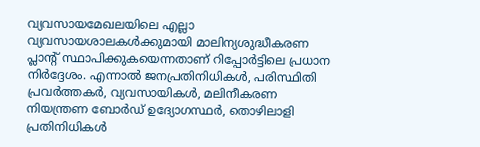വ്യവസായമേഖലയിലെ എല്ലാ വ്യവസായശാലകള്‍ക്കുമായി മാലിന്യശുദ്ധീകരണ പ്ലാന്റ് സ്ഥാപിക്കുകയെന്നതാണ് റിപ്പോര്‍ട്ടിലെ പ്രധാന നിര്‍ദ്ദേശം. എന്നാല്‍ ജനപ്രതിനിധികള്‍, പരിസ്ഥിതി പ്രവര്‍ത്തകര്‍, വ്യവസായികള്‍, മലിനീകരണ നിയന്ത്രണ ബോര്‍ഡ് ഉദ്യോഗസ്ഥര്‍, തൊഴിലാളി പ്രതിനിധികള്‍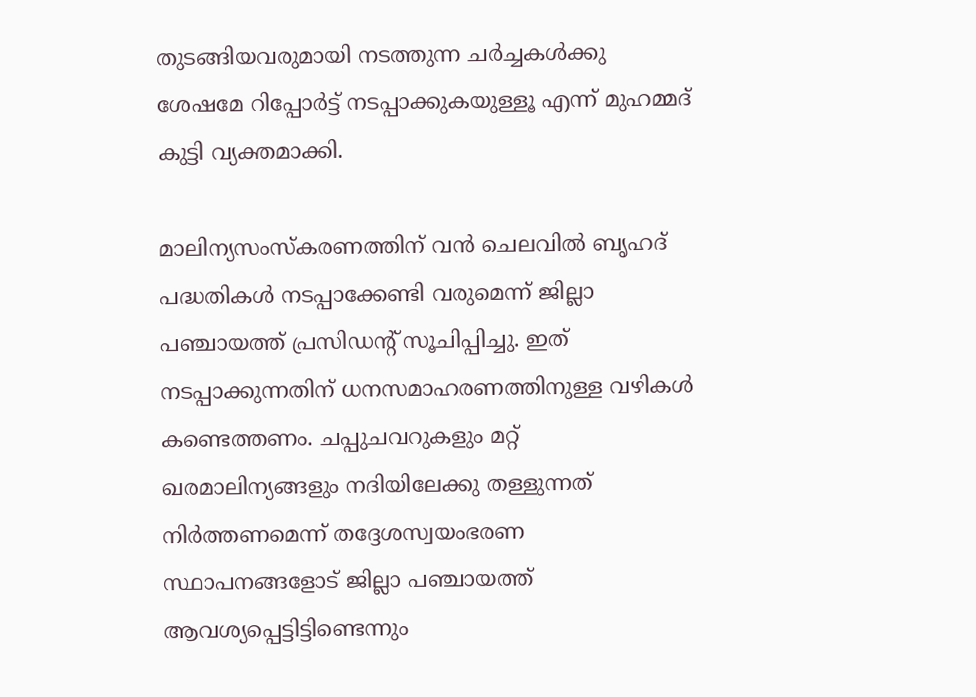തുടങ്ങിയവരുമായി നടത്തുന്ന ചര്‍ച്ചകള്‍ക്കു ശേഷമേ റിപ്പോര്‍ട്ട് നടപ്പാക്കുകയുള്ളൂ എന്ന് മുഹമ്മദ് കുട്ടി വ്യക്തമാക്കി.

മാലിന്യസംസ്കരണത്തിന് വന്‍ ചെലവില്‍ ബൃഹദ് പദ്ധതികള്‍ നടപ്പാക്കേണ്ടി വരുമെന്ന് ജില്ലാ പഞ്ചായത്ത് പ്രസിഡന്റ് സൂചിപ്പിച്ചു. ഇത് നടപ്പാക്കുന്നതിന് ധനസമാഹരണത്തിനുള്ള വഴികള്‍ കണ്ടെത്തണം. ചപ്പുചവറുകളും മറ്റ് ഖരമാലിന്യങ്ങളും നദിയിലേക്കു തള്ളുന്നത് നിര്‍ത്തണമെന്ന് തദ്ദേശസ്വയംഭരണ സ്ഥാപനങ്ങളോട് ജില്ലാ പഞ്ചായത്ത് ആവശ്യപ്പെട്ടിട്ടിണ്ടെന്നും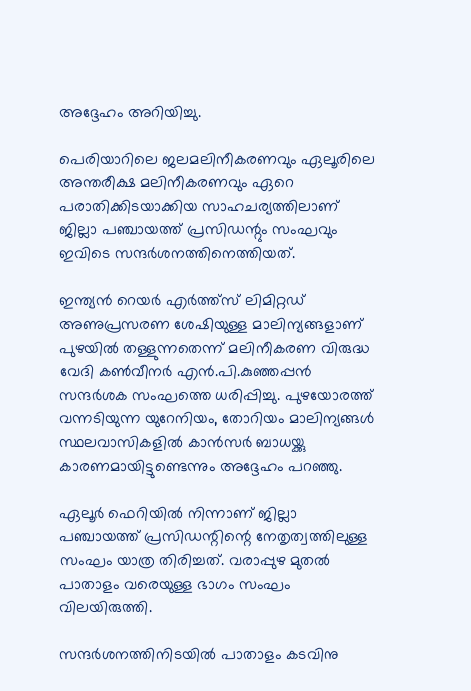അദ്ദേഹം അറിയിച്ചു.

പെരിയാറിലെ ജലമലിനീകരണവും ഏലൂരിലെ അന്തരീക്ഷ മലിനീകരണവും ഏറെ പരാതിക്കിടയാക്കിയ സാഹചര്യത്തിലാണ് ജില്ലാ പഞ്ചായത്ത് പ്രസിഡന്റും സംഘവും ഇവിടെ സന്ദര്‍ശനത്തിനെത്തിയത്.

ഇന്ത്യന്‍ റെയര്‍ എര്‍ത്ത്സ് ലിമിറ്റഡ് അണുപ്രസരണ ശേഷിയുള്ള മാലിന്യങ്ങളാണ് പുഴയില്‍ തള്ളുന്നതെന്ന് മലിനീകരണ വിരുദ്ധ വേദി കണ്‍വീനര്‍ എന്‍.പി.കുഞ്ഞപ്പന്‍ സന്ദര്‍ശക സംഘത്തെ ധരിപ്പിച്ചു. പുഴയോരത്ത് വന്നടിയുന്ന യുറേനിയം, തോറിയം മാലിന്യങ്ങള്‍ സ്ഥലവാസികളില്‍ കാന്‍സര്‍ ബാധയ്ക്കു കാരണമായിട്ടുണ്ടെന്നും അദ്ദേഹം പറഞ്ഞു.

ഏലൂര്‍ ഫെറിയില്‍ നിന്നാണ് ജില്ലാ പഞ്ചായത്ത് പ്രസിഡന്റിന്റെ നേതൃത്വത്തിലുള്ള സംഘം യാത്ര തിരിച്ചത്. വരാപ്പുഴ മുതല്‍ പാതാളം വരെയുള്ള ഭാഗം സംഘം വിലയിരുത്തി.

സന്ദര്‍ശനത്തിനിടയില്‍ പാതാളം കടവിനു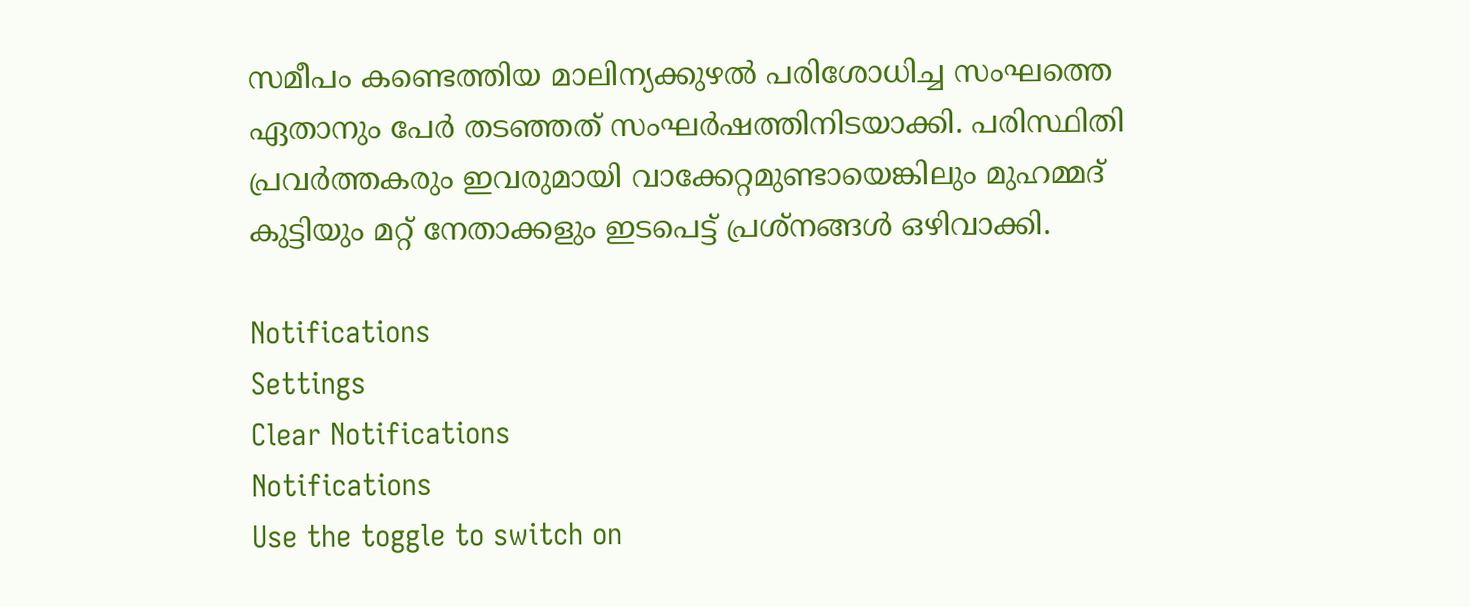സമീപം കണ്ടെത്തിയ മാലിന്യക്കുഴല്‍ പരിശോധിച്ച സംഘത്തെ ഏതാനും പേര്‍ തടഞ്ഞത് സംഘര്‍ഷത്തിനിടയാക്കി. പരിസ്ഥിതി പ്രവര്‍ത്തകരും ഇവരുമായി വാക്കേറ്റമുണ്ടായെങ്കിലും മുഹമ്മദ് കുട്ടിയും മറ്റ് നേതാക്കളും ഇടപെട്ട് പ്രശ്നങ്ങള്‍ ഒഴിവാക്കി.

Notifications
Settings
Clear Notifications
Notifications
Use the toggle to switch on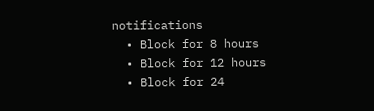notifications
  • Block for 8 hours
  • Block for 12 hours
  • Block for 24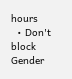hours
  • Don't block
Gender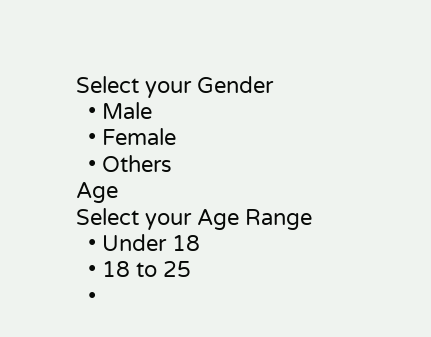Select your Gender
  • Male
  • Female
  • Others
Age
Select your Age Range
  • Under 18
  • 18 to 25
  •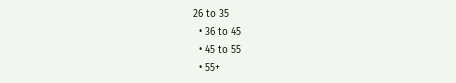26 to 35
  • 36 to 45
  • 45 to 55
  • 55+